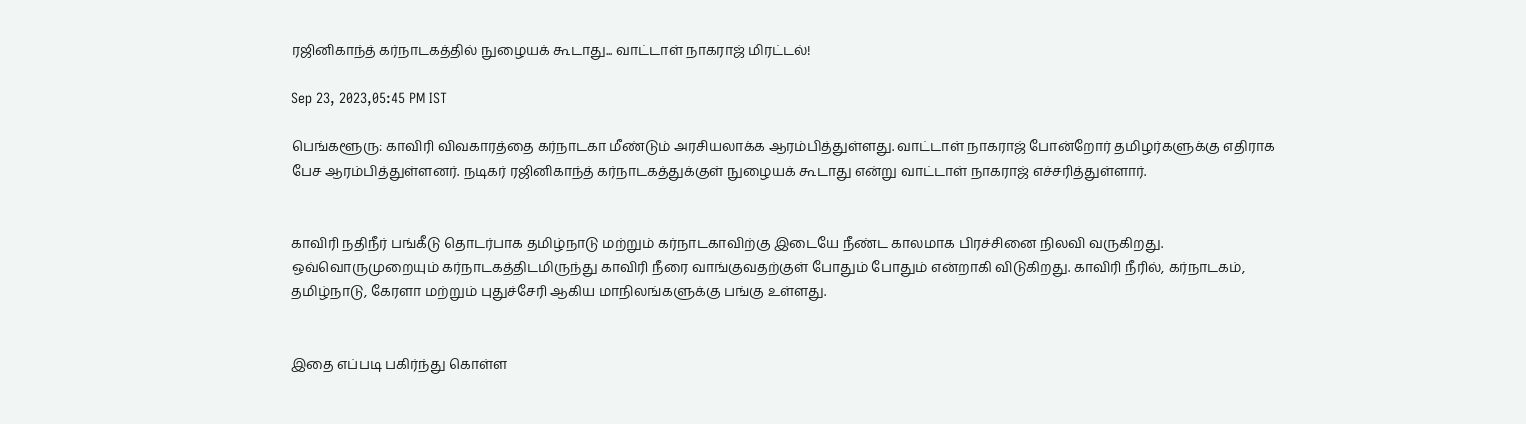ரஜினிகாந்த் கர்நாடகத்தில் நுழையக் கூடாது... வாட்டாள் நாகராஜ் மிரட்டல்!

Sep 23, 2023,05:45 PM IST

பெங்களூரு: காவிரி விவகாரத்தை கர்நாடகா மீண்டும் அரசியலாக்க ஆரம்பித்துள்ளது. வாட்டாள் நாகராஜ் போன்றோர் தமிழர்களுக்கு எதிராக பேச ஆரம்பித்துள்ளனர். நடிகர் ரஜினிகாந்த் கர்நாடகத்துக்குள் நுழையக் கூடாது என்று வாட்டாள் நாகராஜ் எச்சரித்துள்ளார்.


காவிரி நதிநீர் பங்கீடு தொடர்பாக தமிழ்நாடு மற்றும் கர்நாடகாவிற்கு இடையே நீண்ட காலமாக பிரச்சினை நிலவி வருகிறது. ஒவ்வொருமுறையும் கர்நாடகத்திடமிருந்து காவிரி நீரை வாங்குவதற்குள் போதும் போதும் என்றாகி விடுகிறது. காவிரி நீரில், கர்நாடகம், தமிழ்நாடு, கேரளா மற்றும் புதுச்சேரி ஆகிய மாநிலங்களுக்கு பங்கு உள்ளது.


இதை எப்படி பகிர்ந்து கொள்ள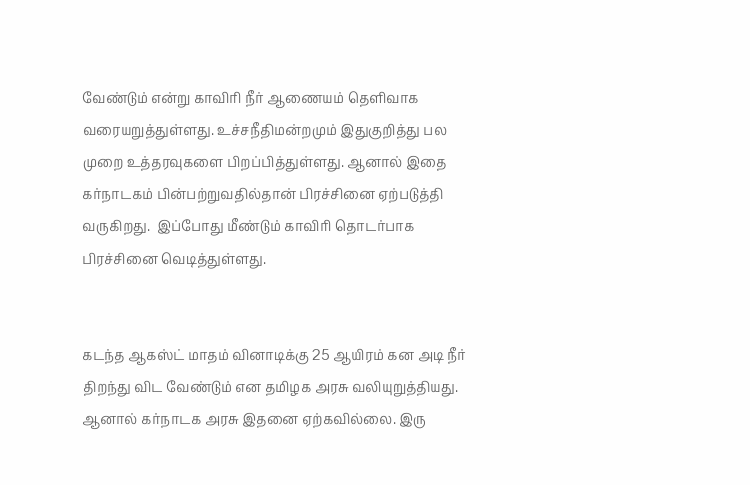வேண்டும் என்று காவிரி நீர் ஆணையம் தெளிவாக வரையறுத்துள்ளது. உச்சநீதிமன்றமும் இதுகுறித்து பல முறை உத்தரவுகளை பிறப்பித்துள்ளது. ஆனால் இதை கர்நாடகம் பின்பற்றுவதில்தான் பிரச்சினை ஏற்படுத்தி வருகிறது.  இப்போது மீண்டும் காவிரி தொடர்பாக பிரச்சினை வெடித்துள்ளது.


கடந்த ஆகஸ்ட் மாதம் வினாடிக்கு 25 ஆயிரம் கன அடி நீர் திறந்து விட வேண்டும் என தமிழக அரசு வலியுறுத்தியது. ஆனால் கர்நாடக அரசு இதனை ஏற்கவில்லை. இரு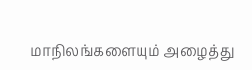மாநிலங்களையும் அழைத்து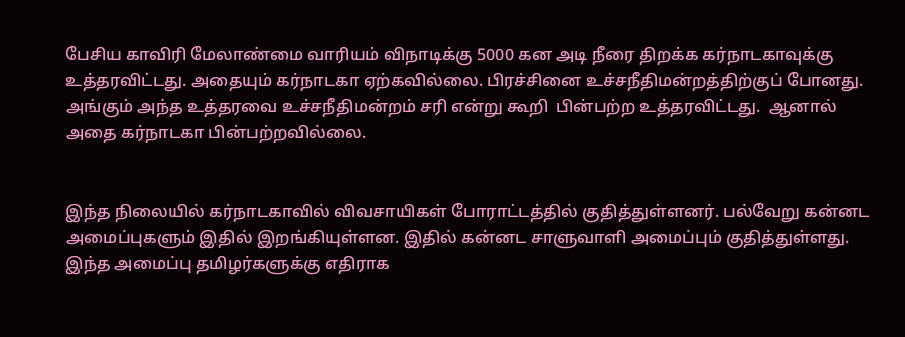பேசிய காவிரி மேலாண்மை வாரியம் விநாடிக்கு 5000 கன அடி நீரை திறக்க கர்நாடகாவுக்கு உத்தரவிட்டது. அதையும் கர்நாடகா ஏற்கவில்லை. பிரச்சினை உச்சநீதிமன்றத்திற்குப் போனது. அங்கும் அந்த உத்தரவை உச்சநீதிமன்றம் சரி என்று கூறி  பின்பற்ற உத்தரவிட்டது.  ஆனால் அதை கர்நாடகா பின்பற்றவில்லை.


இந்த நிலையில் கர்நாடகாவில் விவசாயிகள் போராட்டத்தில் குதித்துள்ளனர். பல்வேறு கன்னட அமைப்புகளும் இதில் இறங்கியுள்ளன. இதில் கன்னட சாளுவாளி அமைப்பும் குதித்துள்ளது. இந்த அமைப்பு தமிழர்களுக்கு எதிராக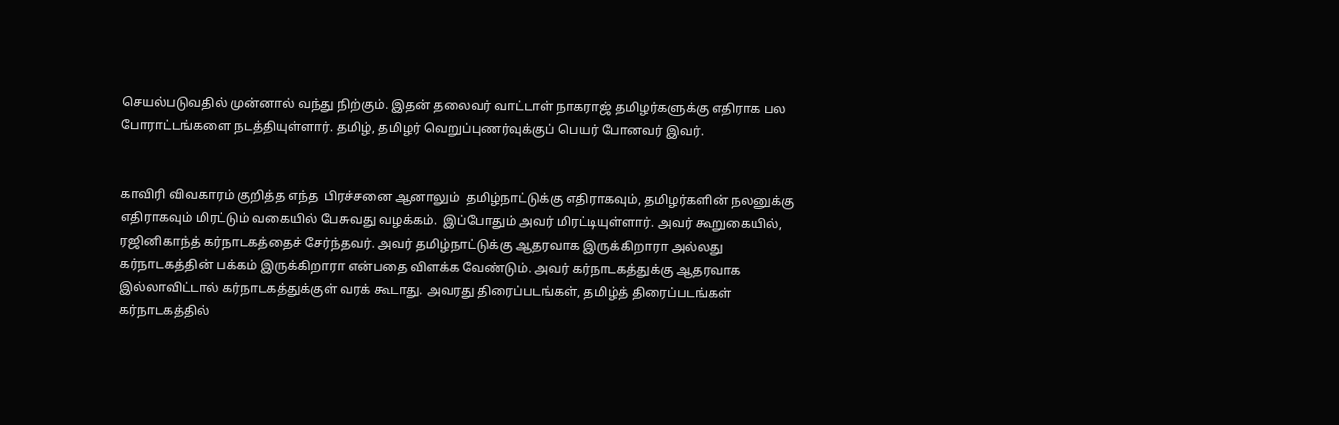செயல்படுவதில் முன்னால் வந்து நிற்கும். இதன் தலைவர் வாட்டாள் நாகராஜ் தமிழர்களுக்கு எதிராக பல போராட்டங்களை நடத்தியுள்ளார். தமிழ், தமிழர் வெறுப்புணர்வுக்குப் பெயர் போனவர் இவர்.


காவிரி விவகாரம் குறித்த எந்த  பிரச்சனை ஆனாலும்  தமிழ்நாட்டுக்கு எதிராகவும், தமிழர்களின் நலனுக்கு எதிராகவும் மிரட்டும் வகையில் பேசுவது வழக்கம்.  இப்போதும் அவர் மிரட்டியுள்ளார். அவர் கூறுகையில், ரஜினிகாந்த் கர்நாடகத்தைச் சேர்ந்தவர். அவர் தமிழ்நாட்டுக்கு ஆதரவாக இருக்கிறாரா அல்லது கர்நாடகத்தின் பக்கம் இருக்கிறாரா என்பதை விளக்க வேண்டும். அவர் கர்நாடகத்துக்கு ஆதரவாக இல்லாவிட்டால் கர்நாடகத்துக்குள் வரக் கூடாது. அவரது திரைப்படங்கள், தமிழ்த் திரைப்படங்கள் கர்நாடகத்தில்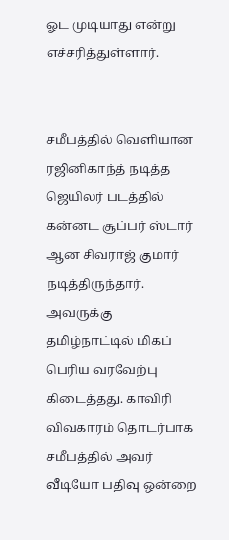ஓட முடியாது என்று எச்சரித்துள்ளார்.


சமீபத்தில் வெளியான ரஜினிகாந்த் நடித்த ஜெயிலர் படத்தில் கன்னட சூப்பர் ஸ்டார் ஆன சிவராஜ் குமார் நடித்திருந்தார்.  அவருக்கு தமிழ்நாட்டில் மிகப் பெரிய வரவேற்பு கிடைத்தது. காவிரி விவகாரம் தொடர்பாக சமீபத்தில் அவர் வீடியோ பதிவு ஒன்றை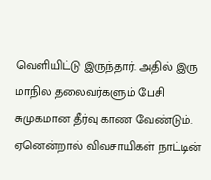வெளியிட்டு இருந்தார். அதில் இரு மாநில தலைவர்களும் பேசி சுமுகமான தீர்வு காண வேண்டும். ஏனென்றால் விவசாயிகள் நாட்டின்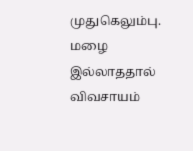முதுகெலும்பு. மழை இல்லாததால் விவசாயம்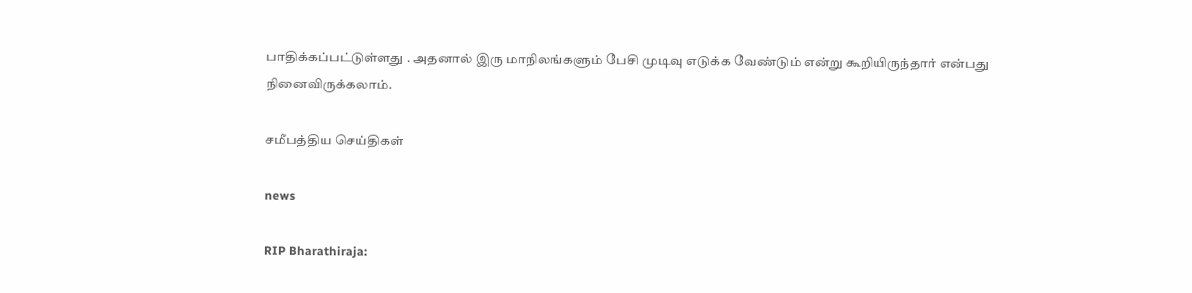பாதிக்கப்பட்டுள்ளது . அதனால் இரு மாநிலங்களும் பேசி முடிவு எடுக்க வேண்டும் என்று கூறியிருந்தார் என்பது நினைவிருக்கலாம்.

சமீபத்திய செய்திகள்

news

RIP Bharathiraja: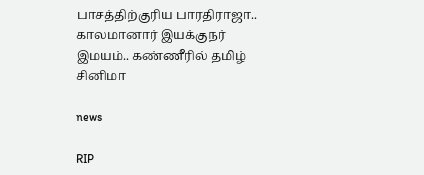பாசத்திற்குரிய பாரதிராஜா.. காலமானார் இயக்குநர் இமயம்.. கண்ணீரில் தமிழ் சினிமா

news

RIP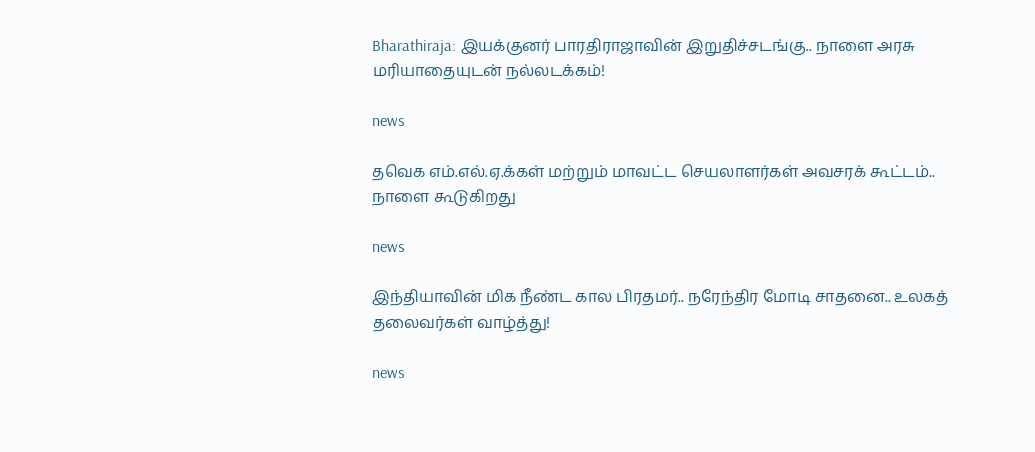Bharathiraja: இயக்குனர் பாரதிராஜாவின் இறுதிச்சடங்கு.. நாளை அரசு மரியாதையுடன் நல்லடக்கம்!

news

தவெக எம்.எல்.ஏ.க்கள் மற்றும் மாவட்ட செயலாளர்கள் அவசரக் கூட்டம்.. நாளை கூடுகிறது

news

இந்தியாவின் மிக நீண்ட கால பிரதமர்.. நரேந்திர மோடி சாதனை.. உலகத் தலைவர்கள் வாழ்த்து!

news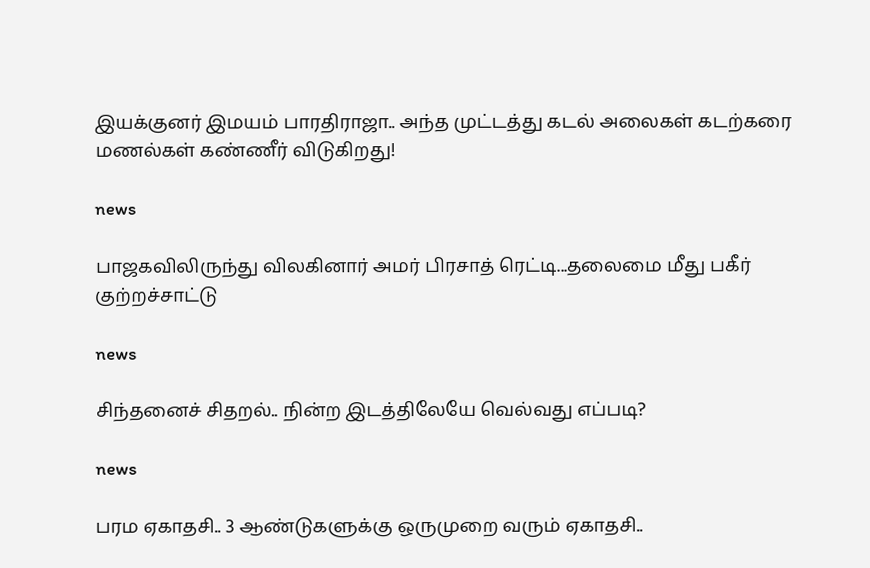இயக்குனர் இமயம் பாரதிராஜா.. அந்த முட்டத்து கடல் அலைகள் கடற்கரை மணல்கள் கண்ணீர் விடுகிறது!

news

பாஜகவிலிருந்து விலகினார் அமர் பிரசாத் ரெட்டி...தலைமை மீது பகீர் குற்றச்சாட்டு

news

சிந்தனைச் சிதறல்.. நின்ற இடத்திலேயே வெல்வது எப்படி?

news

பரம ஏகாதசி.. 3 ஆண்டுகளுக்கு ஒருமுறை வரும் ஏகாதசி..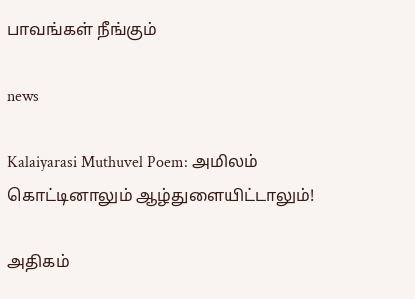பாவங்கள் நீங்கும்

news

Kalaiyarasi Muthuvel Poem: அமிலம் கொட்டினாலும் ஆழ்துளையிட்டாலும்!

அதிகம்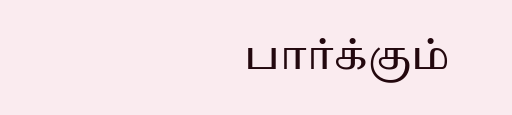பார்க்கும்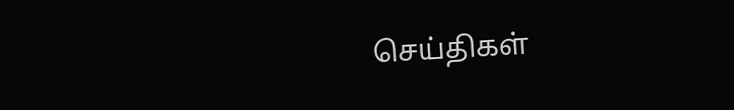செய்திகள்